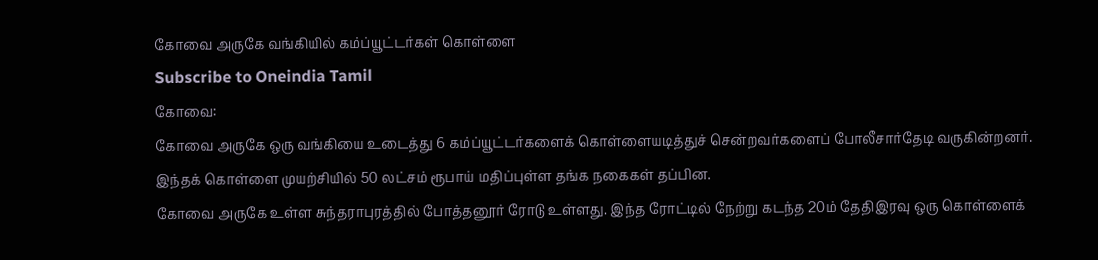கோவை அருகே வங்கியில் கம்ப்யூட்டர்கள் கொள்ளை
Subscribe to Oneindia Tamil
கோவை:
கோவை அருகே ஒரு வங்கியை உடைத்து 6 கம்ப்யூட்டர்களைக் கொள்ளையடித்துச் சென்றவர்களைப் போலீசார்தேடி வருகின்றனர். இந்தக் கொள்ளை முயற்சியில் 50 லட்சம் ரூபாய் மதிப்புள்ள தங்க நகைகள் தப்பின.
கோவை அருகே உள்ள சுந்தராபுரத்தில் போத்தனூர் ரோடு உள்ளது. இந்த ரோட்டில் நேற்று கடந்த 20ம் தேதிஇரவு ஒரு கொள்ளைக்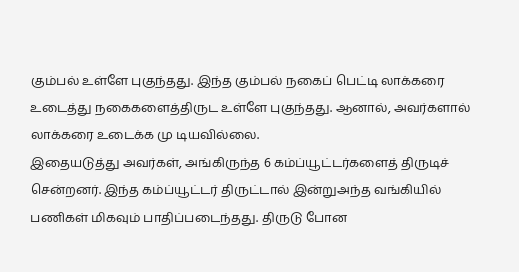கும்பல் உள்ளே புகுந்தது. இந்த கும்பல் நகைப் பெட்டி லாக்கரை உடைத்து நகைகளைத்திருட உள்ளே புகுந்தது. ஆனால், அவர்களால் லாக்கரை உடைக்க மு டியவில்லை.
இதையடுத்து அவர்கள், அங்கிருந்த 6 கம்ப்யூட்டர்களைத் திருடிச் சென்றனர். இந்த கம்ப்யூட்டர் திருட்டால் இன்றுஅந்த வங்கியில் பணிகள் மிகவும் பாதிப்படைந்தது. திருடு போன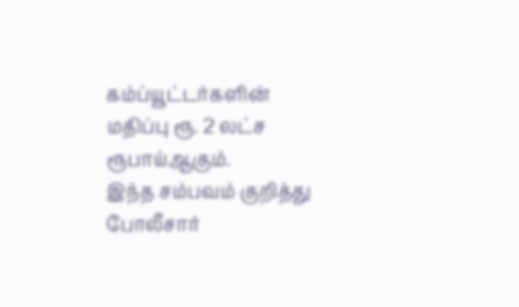கம்ப்யூட்டர்களின் மதிப்பு ரூ. 2 லட்ச ரூபாய்ஆகும்.
இந்த சம்பவம் குறித்து போலீசார்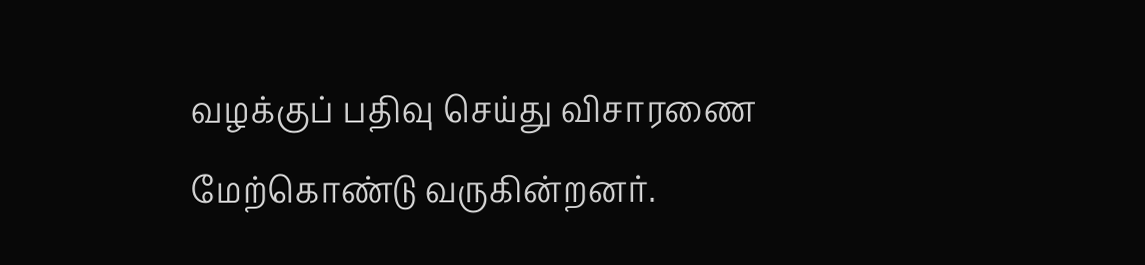வழக்குப் பதிவு செய்து விசாரணை மேற்கொண்டு வருகின்றனர்.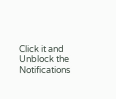Click it and Unblock the Notifications